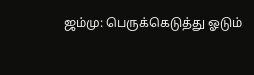ஜம்மு: பெருக்கெடுத்து ஓடும்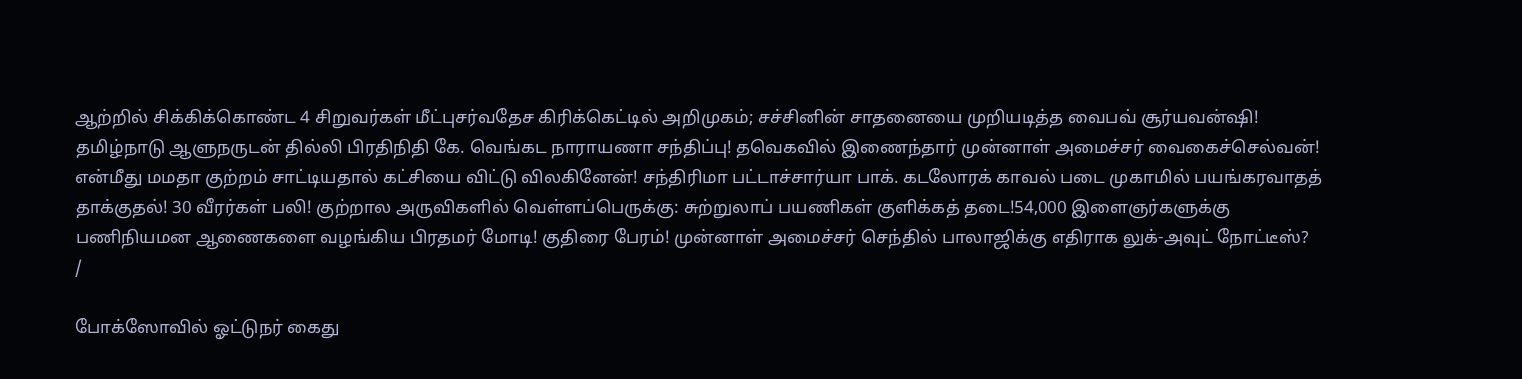ஆற்றில் சிக்கிக்கொண்ட 4 சிறுவர்கள் மீட்புசர்வதேச கிரிக்கெட்டில் அறிமுகம்; சச்சினின் சாதனையை முறியடித்த வைபவ் சூர்யவன்ஷி! தமிழ்நாடு ஆளுநருடன் தில்லி பிரதிநிதி கே. வெங்கட நாராயணா சந்திப்பு! தவெகவில் இணைந்தார் முன்னாள் அமைச்சர் வைகைச்செல்வன்! என்மீது மமதா குற்றம் சாட்டியதால் கட்சியை விட்டு விலகினேன்! சந்திரிமா பட்டாச்சார்யா பாக். கடலோரக் காவல் படை முகாமில் பயங்கரவாதத் தாக்குதல்! 30 வீரர்கள் பலி! குற்றால அருவிகளில் வெள்ளப்பெருக்கு: சுற்றுலாப் பயணிகள் குளிக்கத் தடை!54,000 இளைஞர்களுக்கு பணிநியமன ஆணைகளை வழங்கிய பிரதமர் மோடி! குதிரை பேரம்! முன்னாள் அமைச்சர் செந்தில் பாலாஜிக்கு எதிராக லுக்-அவுட் நோட்டீஸ்?
/

போக்ஸோவில் ஓட்டுநர் கைது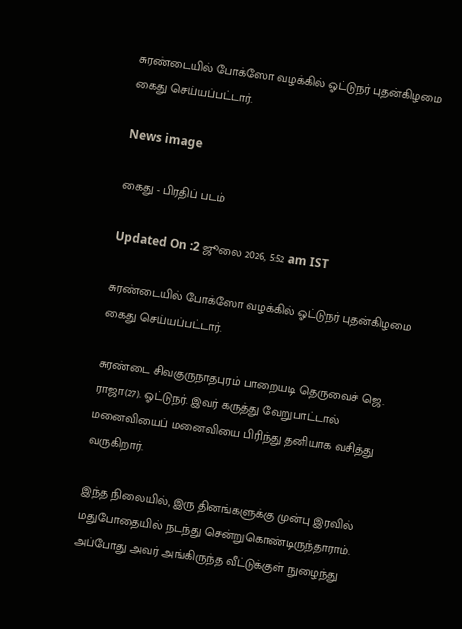சுரண்டையில் போக்ஸோ வழக்கில் ஓட்டுநர் புதன்கிழமை கைது செய்யப்பட்டார்.

News image

கைது - பிரதிப் படம்

Updated On :2 ஜூலை 2026, 5:52 am IST

சுரண்டையில் போக்ஸோ வழக்கில் ஓட்டுநர் புதன்கிழமை கைது செய்யப்பட்டார்.

சுரண்டை சிவகுருநாதபுரம் பாறையடி தெருவைச் ஜெ. ராஜா(27). ஓட்டுநர். இவர் கருத்து வேறுபாட்டால் மனைவியைப் மனைவியை பிரிந்து தனியாக வசித்து வருகிறார்.

இந்த நிலையில், இரு தினங்களுக்கு முன்பு இரவில் மதுபோதையில் நடந்து சென்றுகொண்டிருந்தாராம். அப்போது அவர் அங்கிருந்த வீட்டுக்குள் நுழைந்து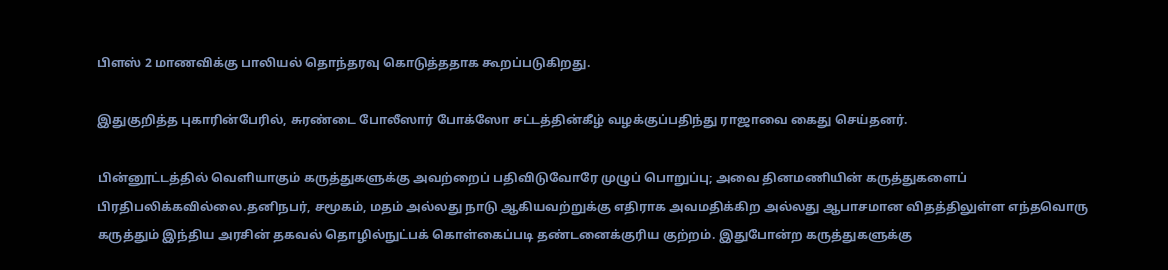பிளஸ் 2 மாணவிக்கு பாலியல் தொந்தரவு கொடுத்ததாக கூறப்படுகிறது.

இதுகுறித்த புகாரின்பேரில், சுரண்டை போலீஸார் போக்ஸோ சட்டத்தின்கீழ் வழக்குப்பதிந்து ராஜாவை கைது செய்தனர்.

பின்னூட்டத்தில் வெளியாகும் கருத்துகளுக்கு அவற்றைப் பதிவிடுவோரே முழுப் பொறுப்பு; அவை தினமணியின் கருத்துகளைப் பிரதிபலிக்கவில்லை.தனிநபர், சமூகம், மதம் அல்லது நாடு ஆகியவற்றுக்கு எதிராக அவமதிக்கிற அல்லது ஆபாசமான விதத்திலுள்ள எந்தவொரு கருத்தும் இந்திய அரசின் தகவல் தொழில்நுட்பக் கொள்கைப்படி தண்டனைக்குரிய குற்றம். இதுபோன்ற கருத்துகளுக்கு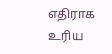எதிராக உரிய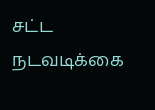சட்ட நடவடிக்கை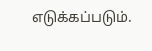எடுக்கப்படும்.